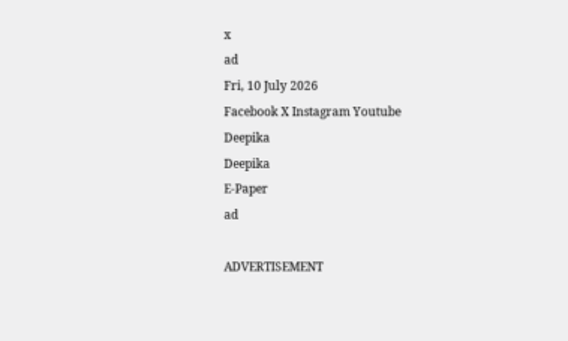x
ad
Fri, 10 July 2026
Facebook X Instagram Youtube
Deepika
Deepika
E-Paper
ad

ADVERTISEMENT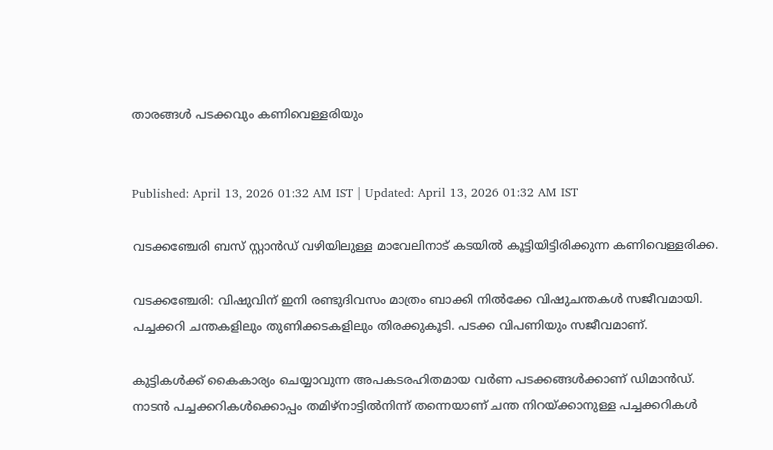താരങ്ങൾ പടക്കവും കണിവെള്ളരിയും


Published: April 13, 2026 01:32 AM IST | Updated: April 13, 2026 01:32 AM IST

വടക്കഞ്ചേരി ബസ് സ്റ്റാൻഡ് വഴിയിലുള്ള മാവേലിനാട് കടയിൽ കൂട്ടിയിട്ടിരിക്കുന്ന കണിവെള്ളരിക്ക.

വടക്കഞ്ചേരി: വിഷുവിന് ഇനി രണ്ടുദിവസം മാത്രം ബാക്കി നിൽക്കേ വിഷുചന്തകൾ സജീവമായി. പച്ചക്കറി ചന്തകളിലും തുണിക്കടകളിലും തിരക്കുകൂടി. പടക്ക വിപണിയും സജീവമാണ്.

കുട്ടികൾക്ക് കൈകാര്യം ചെയ്യാവുന്ന അപകടരഹിതമായ വർണ പടക്കങ്ങൾക്കാണ് ഡിമാൻഡ്. നാടൻ പച്ചക്കറികൾക്കൊപ്പം തമിഴ്നാട്ടിൽനിന്ന് തന്നെയാണ് ചന്ത നിറയ്ക്കാനുള്ള പച്ചക്കറികൾ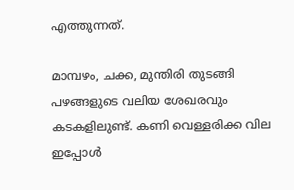എത്തുന്നത്.

മാമ്പഴം, ചക്ക, മുന്തിരി തുടങ്ങി പഴങ്ങളുടെ വലിയ ശേഖരവും കടകളിലുണ്ട്. കണി വെള്ളരിക്ക വില ഇപ്പോൾ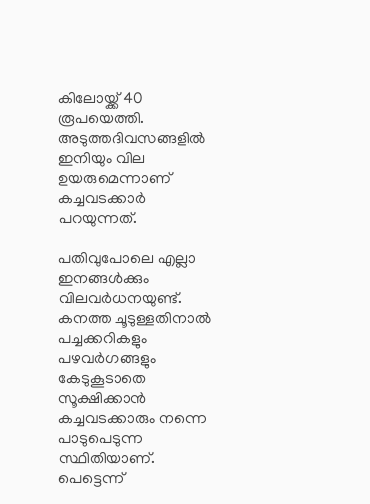കിലോയ്ക്ക് 40 രൂപയെത്തി. അടുത്തദിവസങ്ങളിൽ ഇനിയും വില ഉയരുമെന്നാണ് കച്ചവടക്കാർ പറയുന്നത്.

പതിവുപോലെ എല്ലാ ഇനങ്ങൾക്കും വിലവർധനയുണ്ട്. കനത്ത ചൂടുള്ളതിനാൽ പച്ചക്കറികളും പഴവർഗങ്ങളും കേടുകൂടാതെ സൂക്ഷിക്കാൻ കച്ചവടക്കാരും നന്നെ പാടുപെടുന്ന സ്ഥിതിയാണ്. പെട്ടെന്ന്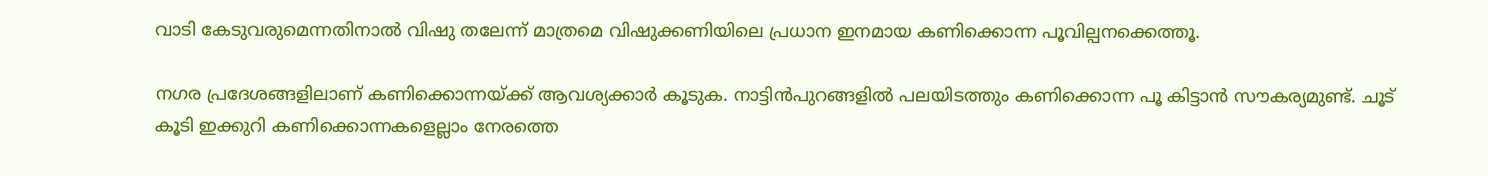വാടി കേടുവരുമെന്നതിനാൽ വിഷു തലേന്ന് മാത്രമെ വിഷുക്കണിയിലെ പ്രധാന ഇനമായ കണിക്കൊന്ന പൂവില്പനക്കെത്തൂ.

നഗര പ്രദേശങ്ങളിലാണ് കണിക്കൊന്നയ്ക്ക് ആവശ്യക്കാർ കൂടുക. നാട്ടിൻപുറങ്ങളിൽ പലയിടത്തും കണിക്കൊന്ന പൂ കിട്ടാൻ സൗകര്യമുണ്ട്. ചൂട് കൂടി ഇക്കുറി കണിക്കൊന്നകളെല്ലാം നേരത്തെ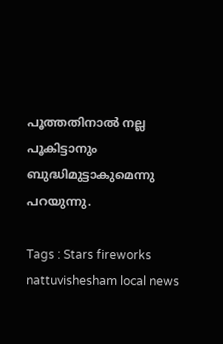പൂത്തതിനാൽ നല്ല പൂകിട്ടാനും ബുദ്ധിമുട്ടാകുമെന്നു പറയുന്നു.

Tags : Stars fireworks nattuvishesham local news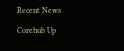Recent News

Corehub Up